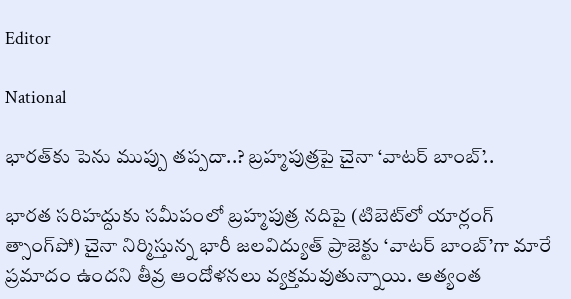Editor

National

భారత్‌కు పెను ముప్పు తప్పదా..? బ్రహ్మపుత్రపై చైనా ‘వాటర్ బాంబ్’..

భారత సరిహద్దుకు సమీపంలో బ్రహ్మపుత్ర నదిపై (టిబెట్‌లో యార్లంగ్ త్సాంగ్‌పో) చైనా నిర్మిస్తున్న భారీ జలవిద్యుత్ ప్రాజెక్టు ‘వాటర్ బాంబ్’గా మారే ప్రమాదం ఉందని తీవ్ర ఆందోళనలు వ్యక్తమవుతున్నాయి. అత్యంత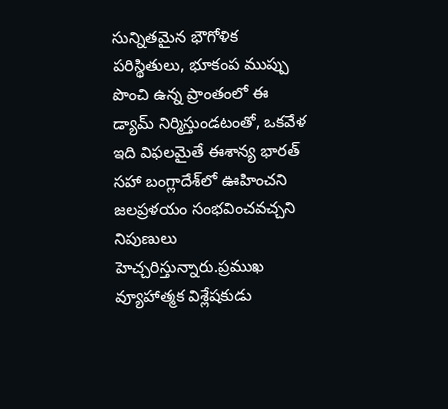సున్నితమైన భౌగోళిక పరిస్థితులు, భూకంప ముప్పు పొంచి ఉన్న ప్రాంతంలో ఈ డ్యామ్ నిర్మిస్తుండటంతో, ఒకవేళ ఇది విఫలమైతే ఈశాన్య భారత్ సహా బంగ్లాదేశ్‌లో ఊహించని జలప్రళయం సంభవించవచ్చని నిపుణులు హెచ్చరిస్తున్నారు.ప్రముఖ వ్యూహాత్మక విశ్లేషకుడు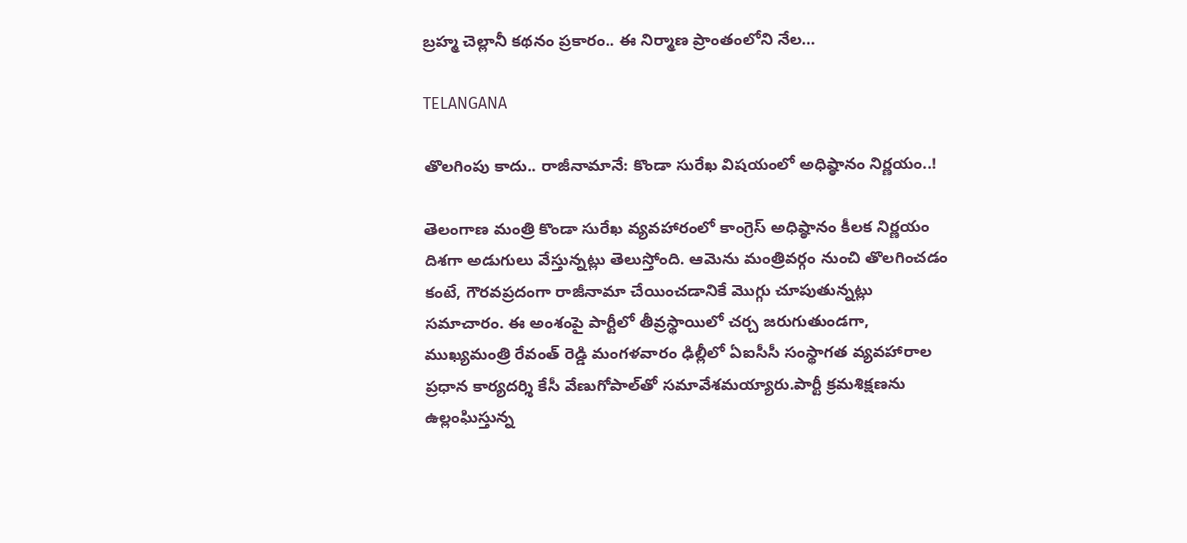బ్రహ్మ చెల్లానీ కథనం ప్రకారం.. ఈ నిర్మాణ ప్రాంతంలోని నేల…

TELANGANA

తొలగింపు కాదు.. రాజీనామానే: కొండా సురేఖ విషయంలో అధిష్ఠానం నిర్ణయం..!

తెలంగాణ మంత్రి కొండా సురేఖ వ్యవహారంలో కాంగ్రెస్ అధిష్ఠానం కీలక నిర్ణయం దిశగా అడుగులు వేస్తున్నట్లు తెలుస్తోంది. ఆమెను మంత్రివర్గం నుంచి తొలగించడం కంటే, గౌరవప్రదంగా రాజీనామా చేయించడానికే మొగ్గు చూపుతున్నట్లు సమాచారం. ఈ అంశంపై పార్టీలో తీవ్రస్థాయిలో చర్చ జరుగుతుండగా, ముఖ్యమంత్రి రేవంత్ రెడ్డి మంగళవారం ఢిల్లీలో ఏఐసీసీ సంస్థాగత వ్యవహారాల ప్రధాన కార్యదర్శి కేసీ వేణుగోపాల్‌తో సమావేశమయ్యారు.పార్టీ క్రమశిక్షణను ఉల్లంఘిస్తున్న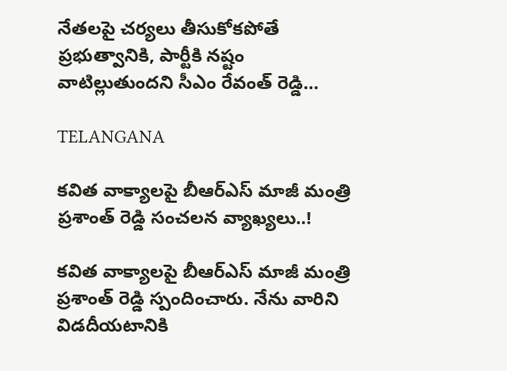నేతలపై చర్యలు తీసుకోకపోతే ప్రభుత్వానికి, పార్టీకి నష్టం వాటిల్లుతుందని సీఎం రేవంత్ రెడ్డి…

TELANGANA

కవిత వాక్యాలపై బీఆర్ఎస్ మాజీ మంత్రి ప్రశాంత్ రెడ్డి సంచలన వ్యాఖ్యలు..!

కవిత వాక్యాలపై బీఆర్ఎస్ మాజీ మంత్రి ప్రశాంత్ రెడ్డి స్పందించారు. నేను వారిని విడదీయటానికి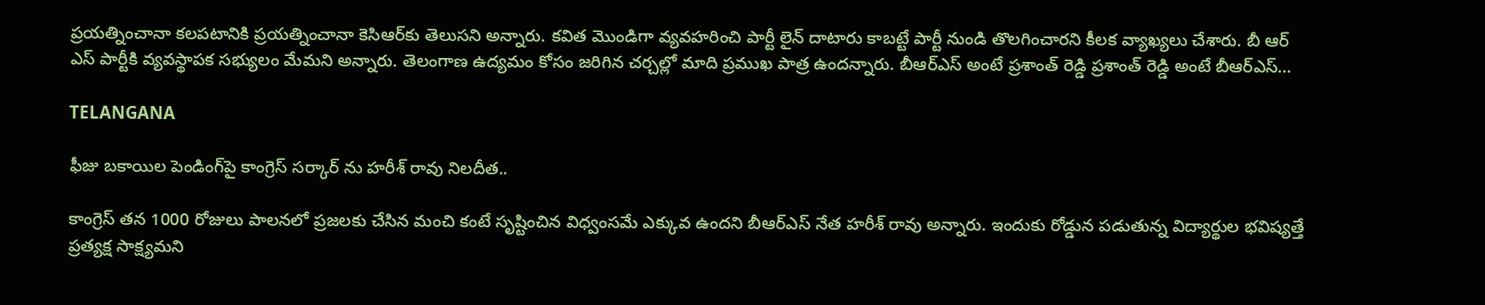ప్రయత్నించానా కలపటానికి ప్రయత్నించానా కెసిఆర్‌కు తెలుసని అన్నారు. కవిత మొండిగా వ్యవహరించి పార్టీ లైన్ దాటారు కాబట్టే పార్టీ నుండి తొలగించారని కీలక వ్యాఖ్యలు చేశారు. బీ ఆర్ ఎస్ పార్టీకి వ్యవస్థాపక సభ్యులం మేమని అన్నారు. తెలంగాణ ఉద్యమం కోసం జరిగిన చర్చల్లో మాది ప్రముఖ పాత్ర ఉందన్నారు. బీఆర్ఎస్ అంటే ప్రశాంత్ రెడ్డి ప్రశాంత్ రెడ్డి అంటే బీఆర్ఎస్…

TELANGANA

ఫీజు బకాయిల పెండింగ్‌పై కాంగ్రెస్ సర్కార్ ను హరీశ్ రావు నిలదీత..

కాంగ్రెస్ తన 1000 రోజులు పాలనలో ప్రజలకు చేసిన మంచి కంటే సృష్టించిన విధ్వంసమే ఎక్కువ ఉందని బీఆర్ఎస్ నేత హరీశ్ రావు అన్నారు. ఇందుకు రోడ్డున పడుతున్న విద్యార్థుల భవిష్యత్తే ప్రత్యక్ష సాక్ష్యమని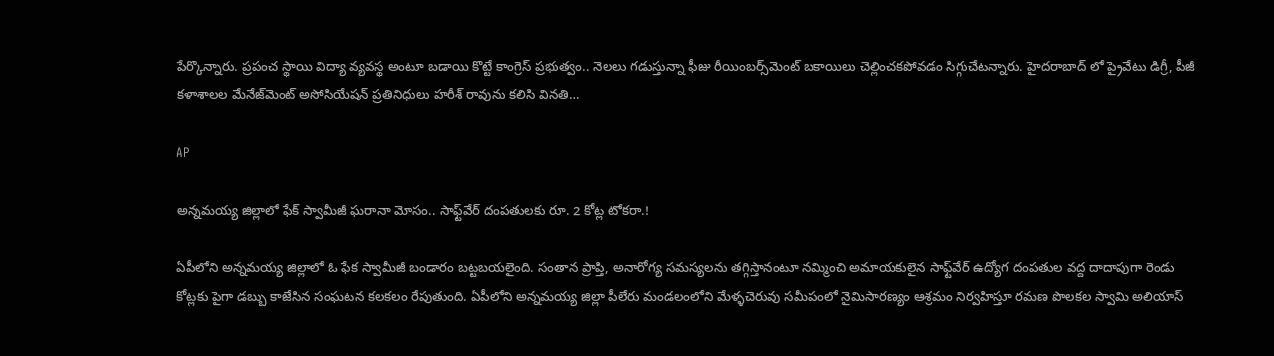పేర్కొన్నారు. ప్రపంచ స్థాయి విద్యా వ్యవస్థ అంటూ బడాయి కొట్టే కాంగ్రెస్ ప్రభుత్వం.. నెలలు గడుస్తున్నా ఫీజు రీయింబర్స్‌మెంట్ బకాయిలు చెల్లించకపోవడం సిగ్గుచేటన్నారు. హైదరాబాద్ లో ప్రైవేటు డిగ్రీ, పీజీ కళాశాలల మేనేజ్‌మెంట్ అసోసియేషన్ ప్రతినిధులు హరీశ్ రావును కలిసి వినతి…

AP

అన్నమయ్య జిల్లాలో ఫేక్ స్వామీజీ ఘరానా మోసం.. సాఫ్ట్‌వేర్ దంపతులకు రూ. 2 కోట్ల టోకరా.!

ఏపీలోని అన్నమయ్య జిల్లాలో ఓ ఫేక స్వామీజీ బండారం బట్టబయలైంది. సంతాన ప్రాప్తి, అనారోగ్య సమస్యలను తగ్గిస్తానంటూ నమ్మించి అమాయకులైన సాఫ్ట్‌వేర్ ఉద్యోగ దంపతుల వద్ద దాదాపుగా రెండు కోట్లకు పైగా డబ్బు కాజేసిన సంఘటన కలకలం రేపుతుంది. ఏపీలోని అన్నమయ్య జిల్లా పీలేరు మండలంలోని మేళ్ళచెరువు సమీపంలో నైమిసారణ్యం ఆశ్రమం నిర్వహిస్తూ రమణ పొలకల స్వామి అలియాస్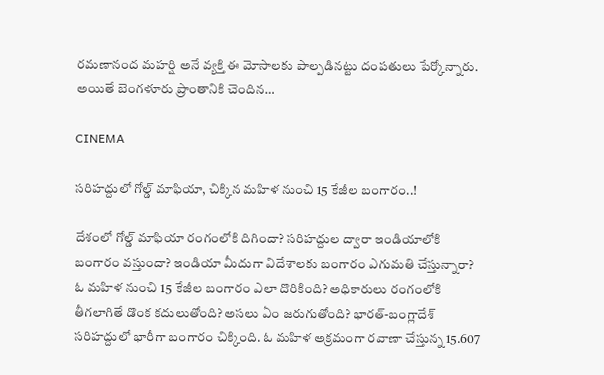రమణానంద మహర్షి అనే వ్యక్తి ఈ మోసాలకు పాల్పడినట్టు దంపతులు పేర్కోన్నారు. అయితే బెంగళూరు ప్రాంతానికి చెందిన…

CINEMA

సరిహద్దులో గోల్డ్ మాఫియా, చిక్కిన మహిళ నుంచి 15 కేజీల బంగారం..!

దేశంలో గోల్డ్ మాఫియా రంగంలోకి దిగిందా? సరిహద్దుల ద్వారా ఇండియాలోకి బంగారం వస్తుందా? ఇండియా మీదుగా విదేశాలకు బంగారం ఎగుమతి చేస్తున్నారా? ఓ మహిళ నుంచి 15 కేజీల బంగారం ఎలా దొరికింది? అధికారులు రంగంలోకి తీగలాగితే డొంక కదులుతోంది? అసలు ఏం జరుగుతోంది? భారత్‌-బంగ్లాదేశ్‌ సరిహద్దులో భారీగా బంగారం చిక్కింది. ఓ మహిళ అక్రమంగా రవాణా చేస్తున్న 15.607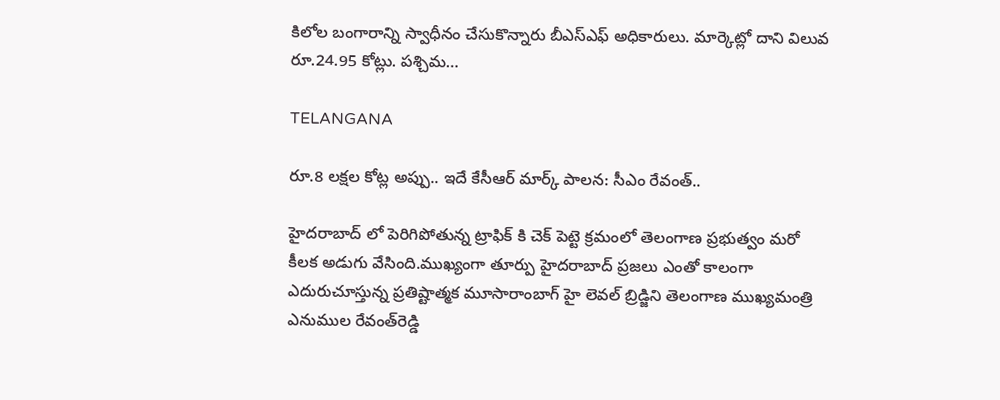కిలోల బంగారాన్ని స్వాధీనం చేసుకొన్నారు బీఎస్‌ఎఫ్‌ అధికారులు. మార్కెట్లో దాని విలువ రూ.24.95 కోట్లు. పశ్చిమ…

TELANGANA

రూ.8 లక్షల కోట్ల అప్పు.. ఇదే కేసీఆర్ మార్క్ పాలన: సీఎం రేవంత్..

హైదరాబాద్ లో పెరిగిపోతున్న ట్రాఫిక్ కి చెక్ పెట్టె క్రమంలో ‌తెలంగాణ ప్రభుత్వం మరో కీలక అడుగు వేసింది.ముఖ్యంగా తూర్పు హైదరాబాద్‌ ప్రజలు ఎంతో కాలంగా ఎదురుచూస్తున్న ప్రతిష్టాత్మక మూసారాంబాగ్‌ హై లెవల్‌ బ్రిడ్జిని తెలంగాణ ముఖ్యమంత్రి ఎనుముల రేవంత్‌రెడ్డి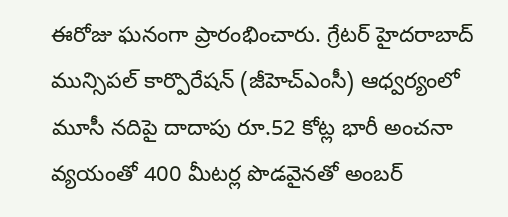ఈరోజు ఘనంగా ప్రారంభించారు. గ్రేటర్‌ హైదరాబాద్‌ మున్సిపల్‌ కార్పొరేషన్‌ (జీహెచ్‌ఎంసీ) ఆధ్వర్యంలో మూసీ నదిపై దాదాపు రూ.52 కోట్ల భారీ అంచనా వ్యయంతో 400 మీటర్ల పొడవైనతో అంబర్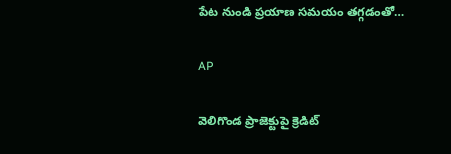పేట నుండి ప్రయాణ సమయం తగ్గడంతో…

AP

వెలిగొండ ప్రాజెక్టుపై క్రెడిట్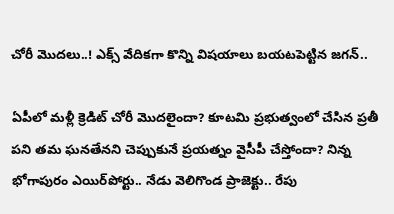చోరీ మొదలు..! ఎక్స్ వేదికగా కొన్ని విషయాలు బయటపెట్టిన జగన్..

ఏపీలో మళ్లీ క్రెడిట్ చోరీ మొదలైందా? కూటమి ప్రభుత్వంలో చేసిన ప్రతీ పని తమ ఘనతేనని చెప్పుకునే ప్రయత్నం వైసీపీ చేస్తోందా? నిన్న భోగాపురం ఎయిర్‌పోర్టు.. నేడు వెలిగొండ ప్రాజెక్టు.. రేపు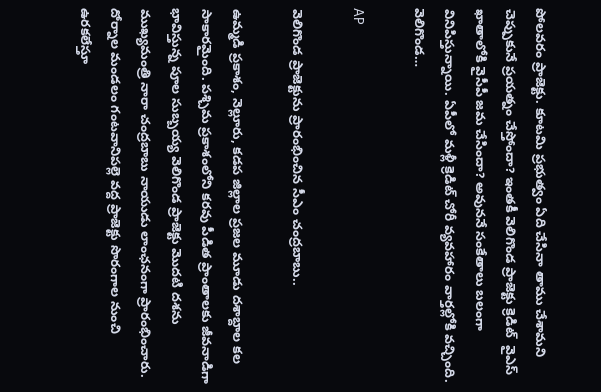పోలవరం ప్రాజెక్టు. కూటమి ప్రభుత్వం ఏది చేసినా తాము చేశామని చెప్పుకునే ప్రయత్నం చేస్తోందా? ఇంతకీ వెలిగొండ ప్రాజెక్టు క్రెడిట్  వైఎస్ ఖాతాలోకి వైసీపీ జమ చేసిందా? అవుననే సంకేతాలు బలంగా వినిపిస్తున్నాయి. ఏపీలో మళ్లీ క్రెడిట్ చోరీ వ్యవహారం వార్తల్లోకి వచ్చింది. వెలిగొండ…

AP

వెలిగొండ ప్రాజెక్టును ప్రారంభించిన సీఎం చంద్రబాబు..

ఉమ్మడి ప్రకాశం, నెల్లూరు, కడప జిల్లాల ప్రజల మూడు దశాబ్దాల కల సాకారమైంది. పశ్చిమ ప్రకాశంలోని కరవు పీడిత ప్రాంతాలకు జీవనాడిగా భావిస్తున్న పూల సుబ్బయ్య వెలిగొండ ప్రాజెక్టు మొదటి దశను ముఖ్యమంత్రి నారా చంద్రబాబు నాయుడు లాంఛనంగా ప్రారంభించారు. దోర్నాల మండలం గంటవానిపల్లె వద్ద ప్రాజెక్టు సొరంగాల నుంచి ఉరకలేస్తూ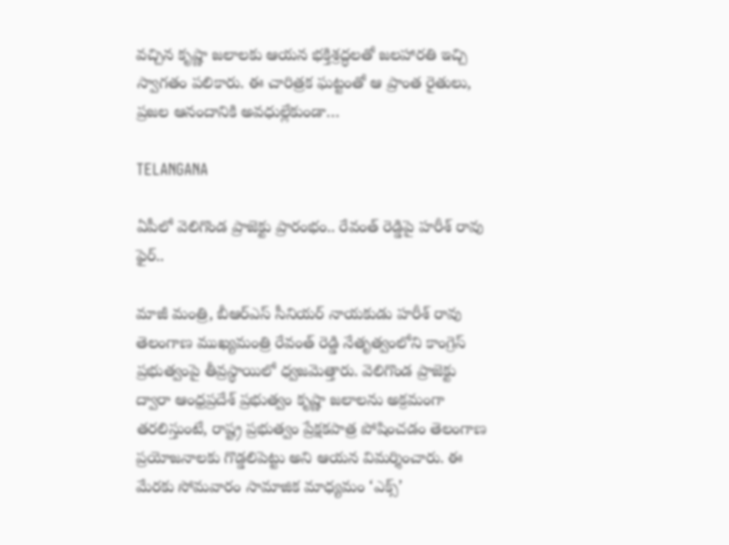వచ్చిన కృష్ణా జలాలకు ఆయన భక్తిశ్రద్ధలతో జలహారతి ఇచ్చి స్వాగతం పలికారు. ఈ చారిత్రక ఘట్టంతో ఆ ప్రాంత రైతులు, ప్రజల ఆనందానికి అవధుల్లేకుండా…

TELANGANA

ఏపీలో వెలిగొండ ప్రాజెక్టు ప్రారంభం.. రేవంత్ రెడ్డిపై హరీశ్ రావు ఫైర్..

మాజీ మంత్రి, బీఆర్ఎస్ సీనియర్ నాయకుడు హరీశ్ రావు తెలంగాణ ముఖ్యమంత్రి రేవంత్ రెడ్డి నేతృత్వంలోని కాంగ్రెస్ ప్రభుత్వంపై తీవ్రస్థాయిలో ధ్వజమెత్తారు. వెలిగొండ ప్రాజెక్టు ద్వారా ఆంధ్రప్రదేశ్ ప్రభుత్వం కృష్ణా జలాలను అక్రమంగా తరలిస్తుంటే, రాష్ట్ర ప్రభుత్వం ప్రేక్షకపాత్ర పోషించడం తెలంగాణ ప్రయోజనాలకు గొడ్డలిపెట్టు అని ఆయన విమర్శించారు. ఈ మేరకు సోమవారం సామాజిక మాధ్యమం ‘ఎక్స్’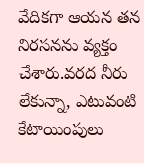వేదికగా ఆయన తన నిరసనను వ్యక్తం చేశారు.వరద నీరు లేకున్నా, ఎటువంటి కేటాయింపులు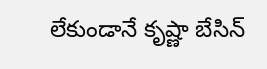లేకుండానే కృష్ణా బేసిన్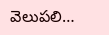వెలుపలి…